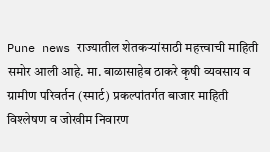Pune news राज्यातील शेतकऱ्यांसाठी महत्त्वाची माहिती समोर आली आहे. मा. बाळासाहेब ठाकरे कृषी व्यवसाय व ग्रामीण परिवर्तन (स्मार्ट) प्रकल्पांतर्गत बाजार माहिती विश्लेषण व जोखीम निवारण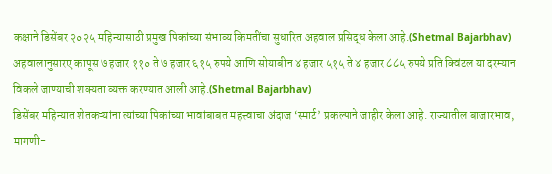कक्षाने डिसेंबर २०२५ महिन्यासाठी प्रमुख पिकांच्या संभाव्य किमतींचा सुधारित अहवाल प्रसिद्ध केला आहे.(Shetmal Bajarbhav)
अहवालानुसारए कापूस ७ हजार ११० ते ७ हजार ६१५ रुपये आणि सोयाबीन ४ हजार ५१५ ते ४ हजार ८८५ रुपये प्रति क्विंटल या दरम्यान विकले जाण्याची शक्यता व्यक्त करण्यात आली आहे.(Shetmal Bajarbhav)
डिसेंबर महिन्यात शेतकऱ्यांना त्यांच्या पिकांच्या भावांबाबत महत्त्वाचा अंदाज ‘स्मार्ट’ प्रकल्पाने जाहीर केला आहे. राज्यातील बाजारभाव, मागणी-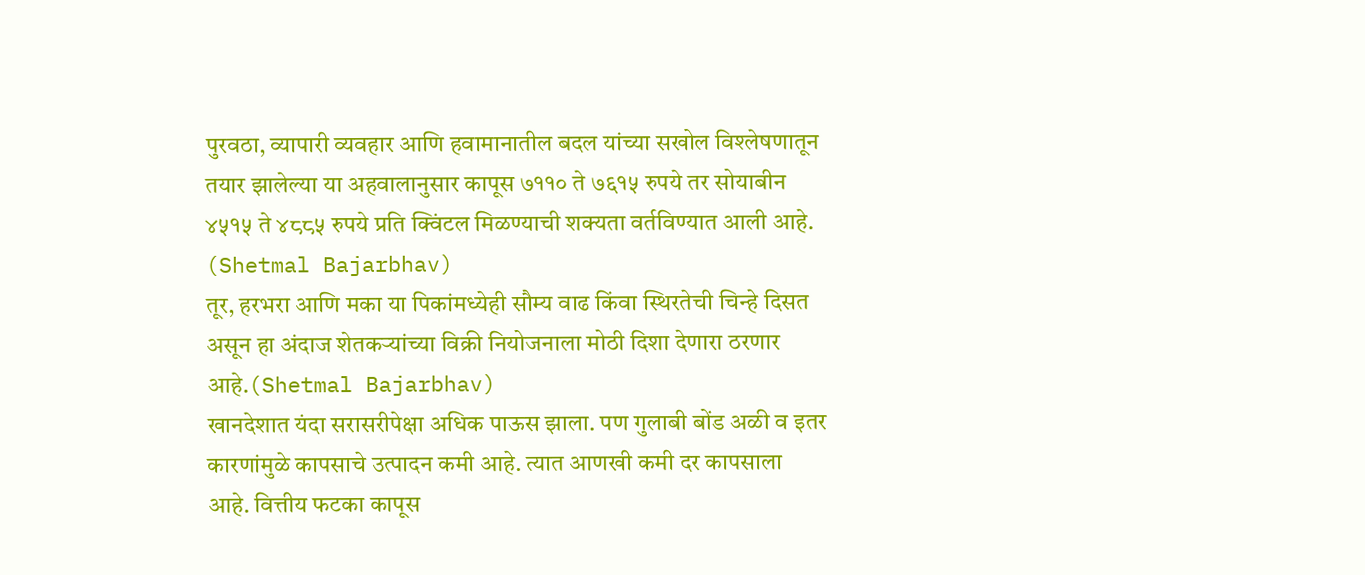पुरवठा, व्यापारी व्यवहार आणि हवामानातील बदल यांच्या सखोल विश्लेषणातून तयार झालेल्या या अहवालानुसार कापूस ७११० ते ७६१५ रुपये तर सोयाबीन ४५१५ ते ४८८५ रुपये प्रति क्विंटल मिळण्याची शक्यता वर्तविण्यात आली आहे. (Shetmal Bajarbhav)
तूर, हरभरा आणि मका या पिकांमध्येही सौम्य वाढ किंवा स्थिरतेची चिन्हे दिसत असून हा अंदाज शेतकऱ्यांच्या विक्री नियोजनाला मोठी दिशा देणारा ठरणार आहे.(Shetmal Bajarbhav)
खानदेशात यंदा सरासरीपेक्षा अधिक पाऊस झाला. पण गुलाबी बोंड अळी व इतर कारणांमुळे कापसाचे उत्पादन कमी आहे. त्यात आणखी कमी दर कापसाला आहे. वित्तीय फटका कापूस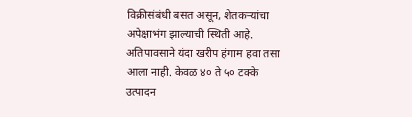विक्रीसंबंधी बसत असून, शेतकऱ्यांचा अपेक्षाभंग झाल्याची स्थिती आहे.
अतिपावसाने यंदा खरीप हंगाम हवा तसा आला नाही. केवळ ४० ते ५० टक्के उत्पादन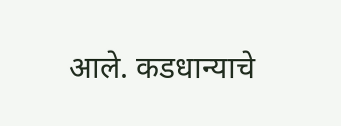आले. कडधान्याचे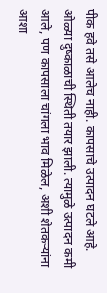पीक हवे तसे आलेच नाही. कापसाचे उत्पादन घटले आहे. ओळ्या दुष्काळाची स्थिती तयार झाली. त्यामुळे उत्पादन कमी आले, पण कापसाला चांगला भाव मिळेल, अशी शेतकऱ्यांना आशा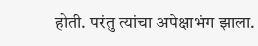होती. परंतु त्यांचा अपेक्षाभंग झाला.